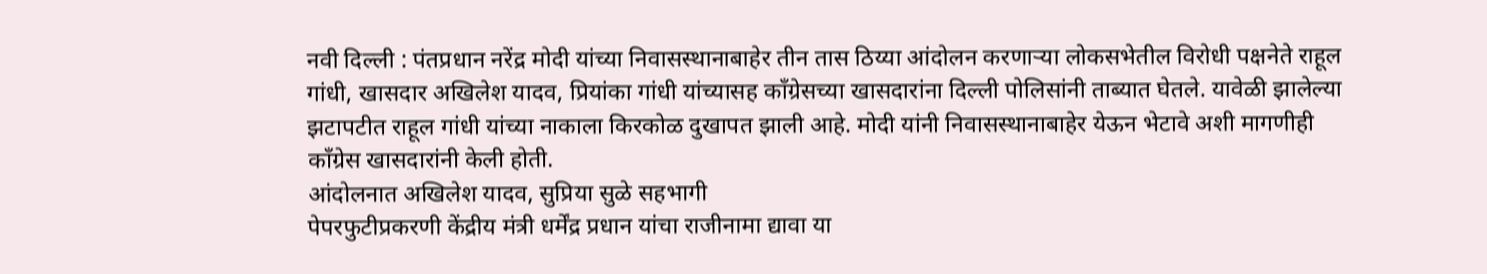नवी दिल्ली : पंतप्रधान नरेंद्र मोदी यांच्या निवासस्थानाबाहेर तीन तास ठिय्या आंदोलन करणाऱ्या लोकसभेतील विरोधी पक्षनेते राहूल गांधी, खासदार अखिलेश यादव, प्रियांका गांधी यांच्यासह काँग्रेसच्या खासदारांना दिल्ली पोलिसांनी ताब्यात घेतले. यावेळी झालेल्या झटापटीत राहूल गांधी यांच्या नाकाला किरकोळ दुखापत झाली आहे. मोदी यांनी निवासस्थानाबाहेर येऊन भेटावे अशी मागणीही काँग्रेस खासदारांनी केली होती.
आंदोलनात अखिलेश यादव, सुप्रिया सुळे सहभागी
पेपरफुटीप्रकरणी केंद्रीय मंत्री धर्मेंद्र प्रधान यांचा राजीनामा द्यावा या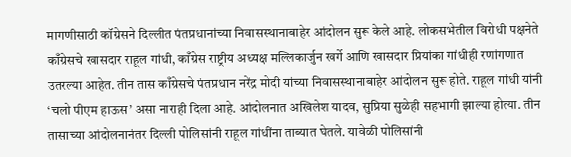मागणीसाठी कॉग्रेसने दिल्लीत पंतप्रधानांच्या निवासस्थानाबाहेर आंदोलन सुरू केले आहे. लोकसभेतील विरोधी पक्षनेते काँग्रेसचे खासदार राहूल गांधी, काँग्रेस राष्ट्रीय अध्यक्ष मल्लिकार्जुन खर्गे आणि खासदार प्रियांका गांधीही रणांगणात उतरल्या आहेत. तीन तास काँग्रेसचे पंतप्रधान नरेंद्र मोदी यांच्या निवासस्थानाबाहेर आंदोलन सुरू होते. राहूल गांधी यांनी ‘चलो पीएम हाऊस’ असा नाराही दिला आहे. आंदोलनात अखिलेश यादव, सुप्रिया सुळेही सहभागी झाल्या होत्या. तीन तासाच्या आंदोलनानंतर दिल्ली पोलिसांनी राहूल गांधींना ताब्यात घेतले. यावेळी पोलिसांनी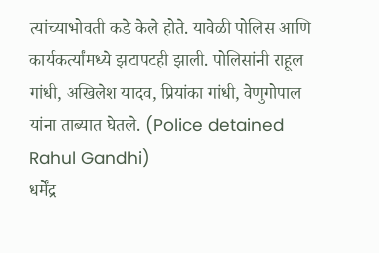त्यांच्याभोवती कडे केले होते. यावेळी पोलिस आणि कार्यकर्त्यांमध्ये झटापटही झाली. पोलिसांनी राहूल गांधी, अखिलेश यादव, प्रियांका गांधी, वेणुगोपाल यांना ताब्यात घेतले. (Police detained Rahul Gandhi)
धर्मेंद्र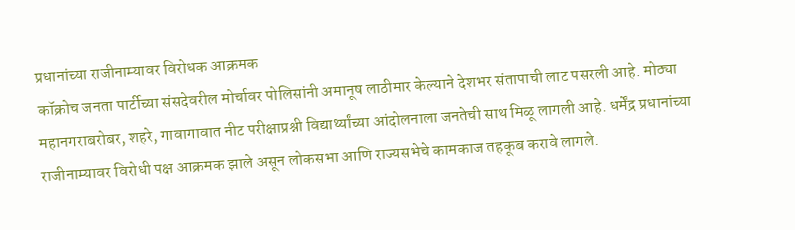प्रधानांच्या राजीनाम्यावर विरोधक आक्रमक
कॉक्रोच जनता पार्टीच्या संसदेवरील मोर्चावर पोलिसांनी अमानूष लाठीमार केल्याने देशभर संतापाची लाट पसरली आहे. मोठ्या महानगराबरोबर, शहरे, गावागावात नीट परीक्षाप्रश्नी विद्यार्थ्यांच्या आंदोलनाला जनतेची साथ मिळू लागली आहे. धर्मेंद्र प्रधानांच्या राजीनाम्यावर विरोधी पक्ष आक्रमक झाले असून लोकसभा आणि राज्यसभेचे कामकाज तहकूब करावे लागले.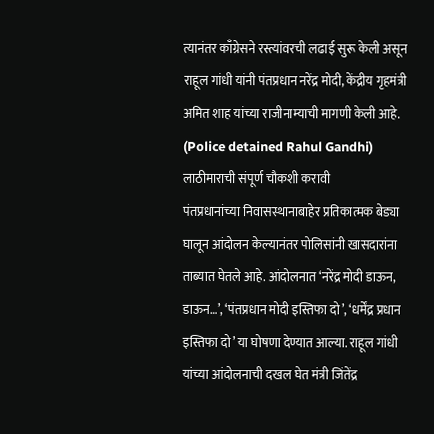त्यानंतर काँग्रेसने रस्त्यांवरची लढाई सुरू केली असून राहूल गांधी यांनी पंतप्रधान नरेंद्र मोदी, केंद्रीय गृहमंत्री अमित शाह यांच्या राजीनाम्याची मागणी केली आहे. (Police detained Rahul Gandhi)
लाठीमाराची संपूर्ण चौकशी करावी
पंतप्रधानांच्या निवासस्थानाबाहेर प्रतिकात्मक बेड्या घालून आंदोलन केल्यानंतर पोलिसांनी खासदारांना ताब्यात घेतले आहे. आंदोलनात ‘नरेंद्र मोदी डाऊन, डाऊन…’, ‘पंतप्रधान मोदी इस्तिफा दो’, ‘धर्मेंद्र प्रधान इस्तिफा दो’ या घोषणा देण्यात आल्या. राहूल गांधी यांच्या आंदोलनाची दखल घेत मंत्री जिंतेंद्र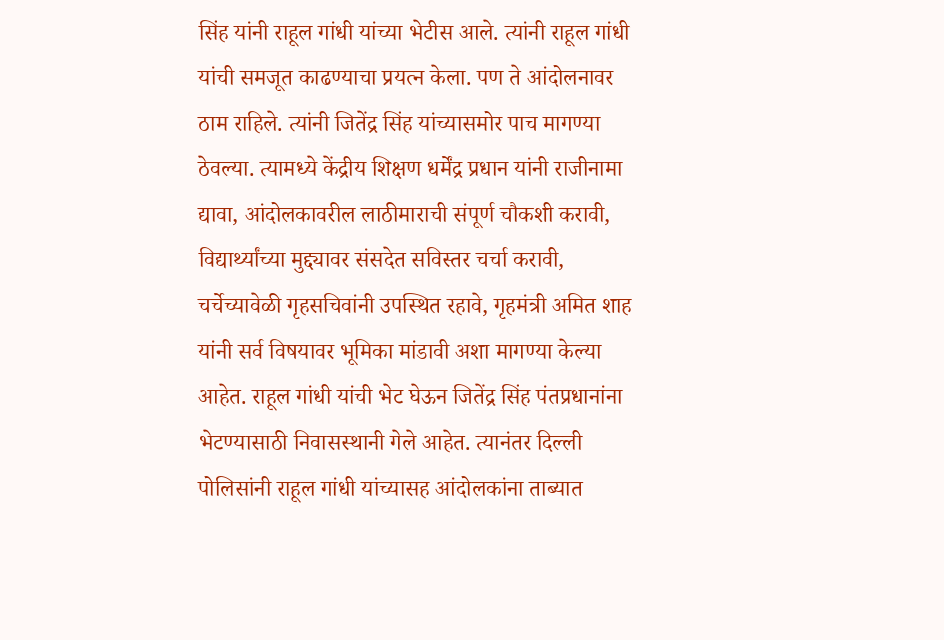सिंह यांनी राहूल गांधी यांच्या भेटीस आले. त्यांनी राहूल गांधी यांची समजूत काढण्याचा प्रयत्न केला. पण ते आंदोलनावर ठाम राहिले. त्यांनी जितेंद्र सिंह यांच्यासमोर पाच मागण्या ठेवल्या. त्यामध्ये केंद्रीय शिक्षण धर्मेंद्र प्रधान यांनी राजीनामा द्यावा, आंदोलकावरील लाठीमाराची संपूर्ण चौकशी करावी, विद्यार्थ्यांच्या मुद्द्यावर संसदेत सविस्तर चर्चा करावी, चर्चेच्यावेळी गृहसचिवांनी उपस्थित रहावे, गृहमंत्री अमित शाह यांनी सर्व विषयावर भूमिका मांडावी अशा मागण्या केल्या आहेत. राहूल गांधी यांची भेट घेऊन जितेंद्र सिंह पंतप्रधानांना भेटण्यासाठी निवासस्थानी गेले आहेत. त्यानंतर दिल्ली पोलिसांनी राहूल गांधी यांच्यासह आंदोलकांना ताब्यात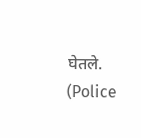घेतले. (Police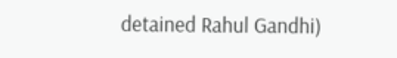detained Rahul Gandhi)